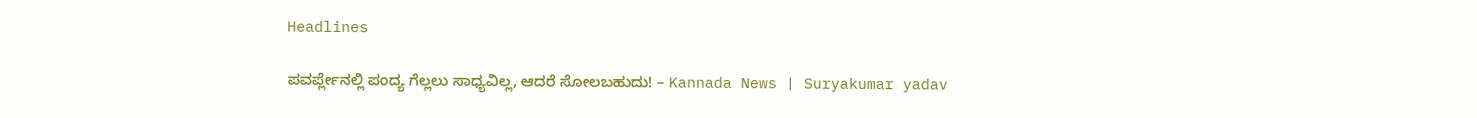Headlines

ಪವರ್ಪ್ಲೇನಲ್ಲಿ ಪಂದ್ಯ ಗೆಲ್ಲಲು ಸಾಧ್ಯವಿಲ್ಲ, ಆದರೆ ಸೋಲಬಹುದು! – Kannada News | Suryakumar yadav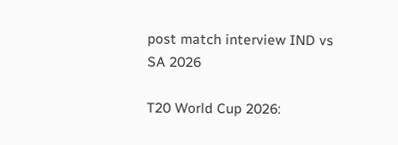post match interview IND vs SA 2026

T20 World Cup 2026: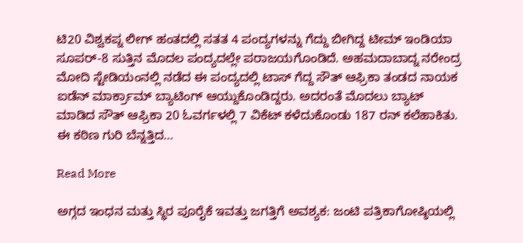ಟಿ20 ವಿಶ್ವಕಪ್ನ ಲೀಗ್ ಹಂತದಲ್ಲಿ ಸತತ 4 ಪಂದ್ಯಗಳನ್ನು ಗೆದ್ದು ಬೀಗಿದ್ದ ಟೀಮ್ ಇಂಡಿಯಾ ಸೂಪರ್-8 ಸುತ್ತಿನ ಮೊದಲ ಪಂದ್ಯದಲ್ಲೇ ಪರಾಜಯಗೊಂಡಿದೆ. ಅಹಮದಾಬಾದ್ನ ನರೇಂದ್ರ ಮೋದಿ ಸ್ಟೇಡಿಯಂನಲ್ಲಿ ನಡೆದ ಈ ಪಂದ್ಯದಲ್ಲಿ ಟಾಸ್ ಗೆದ್ದ ಸೌತ್ ಆಫ್ರಿಕಾ ತಂಡದ ನಾಯಕ ಐಡೆನ್ ಮಾರ್ಕ್ರಾಮ್ ಬ್ಯಾಟಿಂಗ್ ಆಯ್ದುಕೊಂಡಿದ್ದರು. ಅದರಂತೆ ಮೊದಲು ಬ್ಯಾಟ್ ಮಾಡಿದ ಸೌತ್ ಆಫ್ರಿಕಾ 20 ಓವರ್ಗಳಲ್ಲಿ 7 ವಿಕೆಟ್ ಕಳೆದುಕೊಂಡು 187 ರನ್ ಕಲೆಹಾಕಿತು. ಈ ಕಠಿಣ ಗುರಿ ಬೆನ್ನತ್ತಿದ…

Read More

ಅಗ್ಗದ ಇಂಧನ ಮತ್ತು ಸ್ಥಿರ ಪೂರೈಕೆ ಇವತ್ತು ಜಗತ್ತಿಗೆ ಅವಶ್ಯಕ: ಜಂಟಿ ಪತ್ರಿಕಾಗೋಷ್ಠಿಯಲ್ಲಿ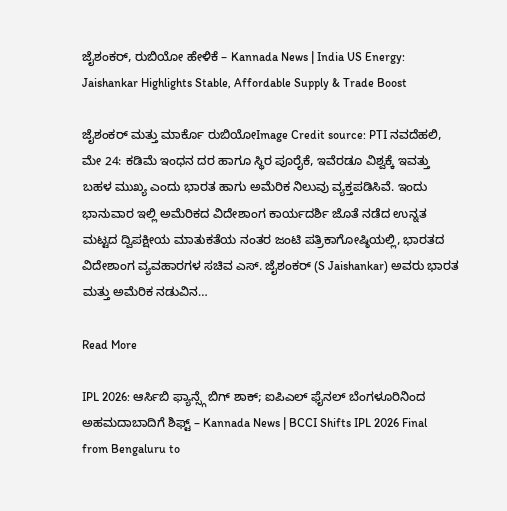ಜೈಶಂಕರ್, ರುಬಿಯೋ ಹೇಳಿಕೆ – Kannada News | India US Energy: Jaishankar Highlights Stable, Affordable Supply & Trade Boost

ಜೈಶಂಕರ್ ಮತ್ತು ಮಾರ್ಕೊ ರುಬಿಯೋImage Credit source: PTI ನವದೆಹಲಿ, ಮೇ 24: ಕಡಿಮೆ ಇಂಧನ ದರ ಹಾಗೂ ಸ್ಥಿರ ಪೂರೈಕೆ, ಇವೆರಡೂ ವಿಶ್ವಕ್ಕೆ ಇವತ್ತು ಬಹಳ ಮುಖ್ಯ ಎಂದು ಭಾರತ ಹಾಗು ಅಮೆರಿಕ ನಿಲುವು ವ್ಯಕ್ತಪಡಿಸಿವೆ. ಇಂದು ಭಾನುವಾರ ಇಲ್ಲಿ ಅಮೆರಿಕದ ವಿದೇಶಾಂಗ ಕಾರ್ಯದರ್ಶಿ ಜೊತೆ ನಡೆದ ಉನ್ನತ ಮಟ್ಟದ ದ್ವಿಪಕ್ಷೀಯ ಮಾತುಕತೆಯ ನಂತರ ಜಂಟಿ ಪತ್ರಿಕಾಗೋಷ್ಠಿಯಲ್ಲಿ, ಭಾರತದ ವಿದೇಶಾಂಗ ವ್ಯವಹಾರಗಳ ಸಚಿವ ಎಸ್. ಜೈಶಂಕರ್ (S Jaishankar) ಅವರು ಭಾರತ ಮತ್ತು ಅಮೆರಿಕ ನಡುವಿನ…

Read More

IPL 2026: ಆರ್ಸಿಬಿ ಫ್ಯಾನ್ಸ್ಗೆ ಬಿಗ್ ಶಾಕ್; ಐಪಿಎಲ್ ಫೈನಲ್ ಬೆಂಗಳೂರಿನಿಂದ ಅಹಮದಾಬಾದಿಗೆ ಶಿಫ್ಟ್ – Kannada News | BCCI Shifts IPL 2026 Final from Bengaluru to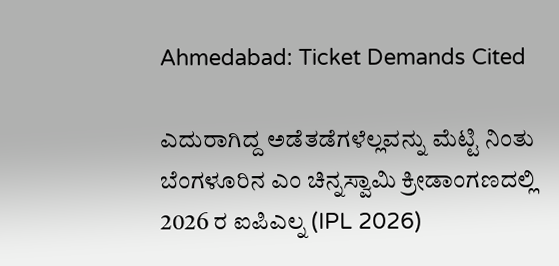Ahmedabad: Ticket Demands Cited

ಎದುರಾಗಿದ್ದ ಅಡೆತಡೆಗಳೆಲ್ಲವನ್ನು ಮೆಟ್ಟಿ ನಿಂತು ಬೆಂಗಳೂರಿನ ಎಂ ಚಿನ್ನಸ್ವಾಮಿ ಕ್ರೀಡಾಂಗಣದಲ್ಲಿ 2026 ರ ಐಪಿಎಲ್ನ (IPL 2026)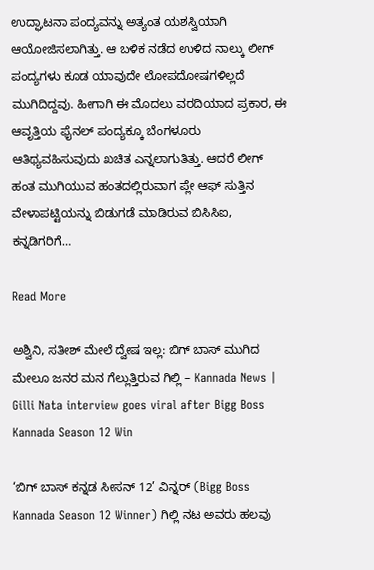ಉದ್ಘಾಟನಾ ಪಂದ್ಯವನ್ನು ಅತ್ಯಂತ ಯಶಸ್ವಿಯಾಗಿ ಆಯೋಜಿಸಲಾಗಿತ್ತು. ಆ ಬಳಿಕ ನಡೆದ ಉಳಿದ ನಾಲ್ಕು ಲೀಗ್ ಪಂದ್ಯಗಳು ಕೂಡ ಯಾವುದೇ ಲೋಪದೋಷಗಳಿಲ್ಲದೆ ಮುಗಿದಿದ್ದವು. ಹೀಗಾಗಿ ಈ ಮೊದಲು ವರದಿಯಾದ ಪ್ರಕಾರ, ಈ ಆವೃತ್ತಿಯ ಫೈನಲ್ ಪಂದ್ಯಕ್ಕೂ ಬೆಂಗಳೂರು ಆತಿಥ್ಯವಹಿಸುವುದು ಖಚಿತ ಎನ್ನಲಾಗುತಿತ್ತು. ಆದರೆ ಲೀಗ್ ಹಂತ ಮುಗಿಯುವ ಹಂತದಲ್ಲಿರುವಾಗ ಪ್ಲೇ ಆಫ್ ಸುತ್ತಿನ ವೇಳಾಪಟ್ಟಿಯನ್ನು ಬಿಡುಗಡೆ ಮಾಡಿರುವ ಬಿಸಿಸಿಐ, ಕನ್ನಡಿಗರಿಗೆ…

Read More

ಅಶ್ವಿನಿ, ಸತೀಶ್ ಮೇಲೆ ದ್ವೇಷ ಇಲ್ಲ: ಬಿಗ್ ಬಾಸ್ ಮುಗಿದ ಮೇಲೂ ಜನರ ಮನ ಗೆಲ್ಲುತ್ತಿರುವ ಗಿಲ್ಲಿ – Kannada News | Gilli Nata interview goes viral after Bigg Boss Kannada Season 12 Win

‘ಬಿಗ್ ಬಾಸ್ ಕನ್ನಡ ಸೀಸನ್ 12’ ವಿನ್ನರ್ (Bigg Boss Kannada Season 12 Winner) ಗಿಲ್ಲಿ ನಟ ಅವರು ಹಲವು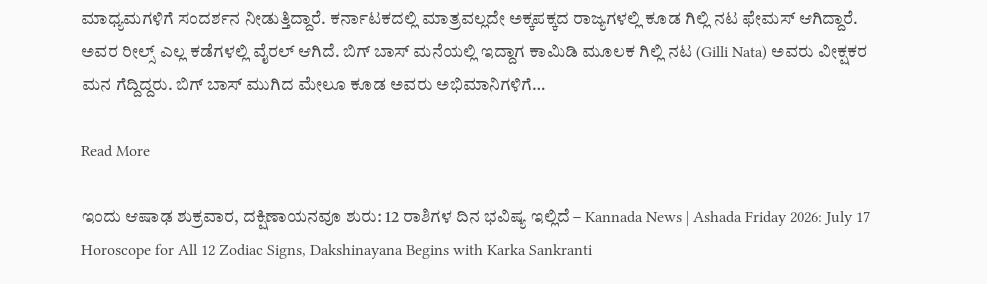ಮಾಧ್ಯಮಗಳಿಗೆ ಸಂದರ್ಶನ ನೀಡುತ್ತಿದ್ದಾರೆ. ಕರ್ನಾಟಕದಲ್ಲಿ ಮಾತ್ರವಲ್ಲದೇ ಅಕ್ಕಪಕ್ಕದ ರಾಜ್ಯಗಳಲ್ಲಿ ಕೂಡ ಗಿಲ್ಲಿ ನಟ ಫೇಮಸ್ ಆಗಿದ್ದಾರೆ. ಅವರ ರೀಲ್ಸ್ ಎಲ್ಲ ಕಡೆಗಳಲ್ಲಿ ವೈರಲ್ ಆಗಿದೆ. ಬಿಗ್ ಬಾಸ್ ಮನೆಯಲ್ಲಿ ಇದ್ದಾಗ ಕಾಮಿಡಿ ಮೂಲಕ ಗಿಲ್ಲಿ ನಟ (Gilli Nata) ಅವರು ವೀಕ್ಷಕರ ಮನ ಗೆದ್ದಿದ್ದರು. ಬಿಗ್ ಬಾಸ್ ಮುಗಿದ ಮೇಲೂ ಕೂಡ ಅವರು ಅಭಿಮಾನಿಗಳಿಗೆ…

Read More

ಇಂದು ಆಷಾಢ ಶುಕ್ರವಾರ, ದಕ್ಷಿಣಾಯನವೂ ಶುರು: 12 ರಾಶಿಗಳ ದಿನ ಭವಿಷ್ಯ ಇಲ್ಲಿದೆ – Kannada News | Ashada Friday 2026: July 17 Horoscope for All 12 Zodiac Signs, Dakshinayana Begins with Karka Sankranti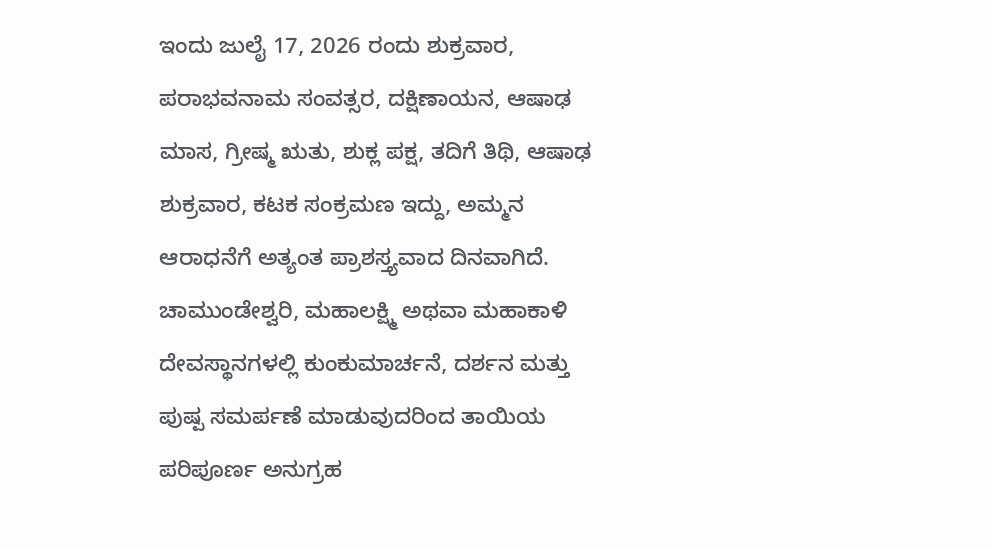ಇಂದು ಜುಲೈ 17, 2026 ರಂದು ಶುಕ್ರವಾರ, ಪರಾಭವನಾಮ ಸಂವತ್ಸರ, ದಕ್ಷಿಣಾಯನ, ಆಷಾಢ ಮಾಸ, ಗ್ರೀಷ್ಮ ಋತು, ಶುಕ್ಲ ಪಕ್ಷ, ತದಿಗೆ ತಿಥಿ, ಆಷಾಢ ಶುಕ್ರವಾರ, ಕಟಕ ಸಂಕ್ರಮಣ ಇದ್ದು, ಅಮ್ಮನ ಆರಾಧನೆಗೆ ಅತ್ಯಂತ ಪ್ರಾಶಸ್ತ್ಯವಾದ ದಿನವಾಗಿದೆ. ಚಾಮುಂಡೇಶ್ವರಿ, ಮಹಾಲಕ್ಷ್ಮಿ ಅಥವಾ ಮಹಾಕಾಳಿ ದೇವಸ್ಥಾನಗಳಲ್ಲಿ ಕುಂಕುಮಾರ್ಚನೆ, ದರ್ಶನ ಮತ್ತು ಪುಷ್ಪ ಸಮರ್ಪಣೆ ಮಾಡುವುದರಿಂದ ತಾಯಿಯ ಪರಿಪೂರ್ಣ ಅನುಗ್ರಹ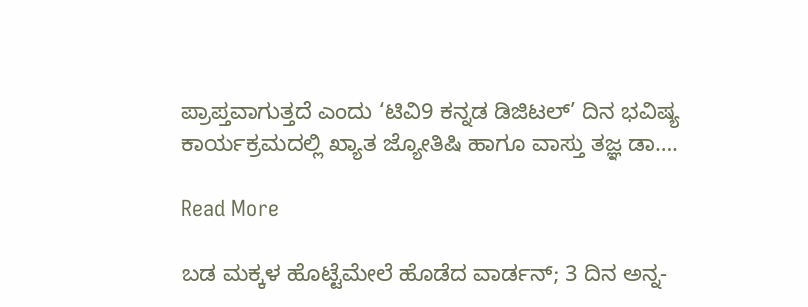ಪ್ರಾಪ್ತವಾಗುತ್ತದೆ ಎಂದು ‘ಟಿವಿ9 ಕನ್ನಡ ಡಿಜಿಟಲ್’ ದಿನ ಭವಿಷ್ಯ ಕಾರ್ಯಕ್ರಮದಲ್ಲಿ ಖ್ಯಾತ ಜ್ಯೋತಿಷಿ ಹಾಗೂ ವಾಸ್ತು ತಜ್ಞ ಡಾ….

Read More

ಬಡ ಮಕ್ಕಳ ಹೊಟ್ಟೆಮೇಲೆ ಹೊಡೆದ ವಾರ್ಡನ್; 3 ದಿನ ಅನ್ನ-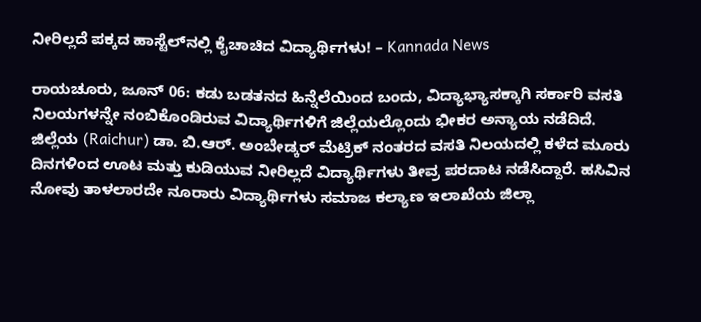ನೀರಿಲ್ಲದೆ ಪಕ್ಕದ ಹಾಸ್ಟೆಲ್‌ನಲ್ಲಿ ಕೈಚಾಚಿದ ವಿದ್ಯಾರ್ಥಿಗಳು! – Kannada News

ರಾಯಚೂರು, ಜೂನ್ 06: ಕಡು ಬಡತನದ ಹಿನ್ನೆಲೆಯಿಂದ ಬಂದು, ವಿದ್ಯಾಭ್ಯಾಸಕ್ಕಾಗಿ ಸರ್ಕಾರಿ ವಸತಿ ನಿಲಯಗಳನ್ನೇ ನಂಬಿಕೊಂಡಿರುವ ವಿದ್ಯಾರ್ಥಿಗಳಿಗೆ ಜಿಲ್ಲೆಯಲ್ಲೊಂದು ಭೀಕರ ಅನ್ಯಾಯ ನಡೆದಿದೆ. ಜಿಲ್ಲೆಯ (Raichur) ಡಾ. ಬಿ.ಆರ್. ಅಂಬೇಡ್ಕರ್ ಮೆಟ್ರಿಕ್ ನಂತರದ ವಸತಿ ನಿಲಯದಲ್ಲಿ ಕಳೆದ ಮೂರು ದಿನಗಳಿಂದ ಊಟ ಮತ್ತು ಕುಡಿಯುವ ನೀರಿಲ್ಲದೆ ವಿದ್ಯಾರ್ಥಿಗಳು ತೀವ್ರ ಪರದಾಟ ನಡೆಸಿದ್ದಾರೆ. ಹಸಿವಿನ ನೋವು ತಾಳಲಾರದೇ ನೂರಾರು ವಿದ್ಯಾರ್ಥಿಗಳು ಸಮಾಜ ಕಲ್ಯಾಣ ಇಲಾಖೆಯ ಜಿಲ್ಲಾ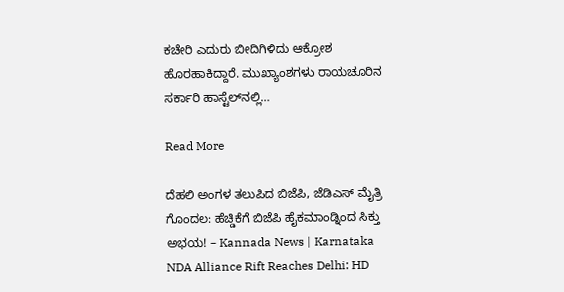ಕಚೇರಿ ಎದುರು ಬೀದಿಗಿಳಿದು ಆಕ್ರೋಶ ಹೊರಹಾಕಿದ್ದಾರೆ. ಮುಖ್ಯಾಂಶಗಳು ರಾಯಚೂರಿನ ಸರ್ಕಾರಿ ಹಾಸ್ಟೆಲ್‌ನಲ್ಲಿ…

Read More

ದೆಹಲಿ ಅಂಗಳ ತಲುಪಿದ ಬಿಜೆಪಿ, ಜೆಡಿಎಸ್ ಮೈತ್ರಿ ಗೊಂದಲ: ಹೆಚ್ಡಿಕೆಗೆ ಬಿಜೆಪಿ ಹೈಕಮಾಂಡ್ನಿಂದ ಸಿಕ್ತು ಅಭಯ! – Kannada News | Karnataka NDA Alliance Rift Reaches Delhi: HD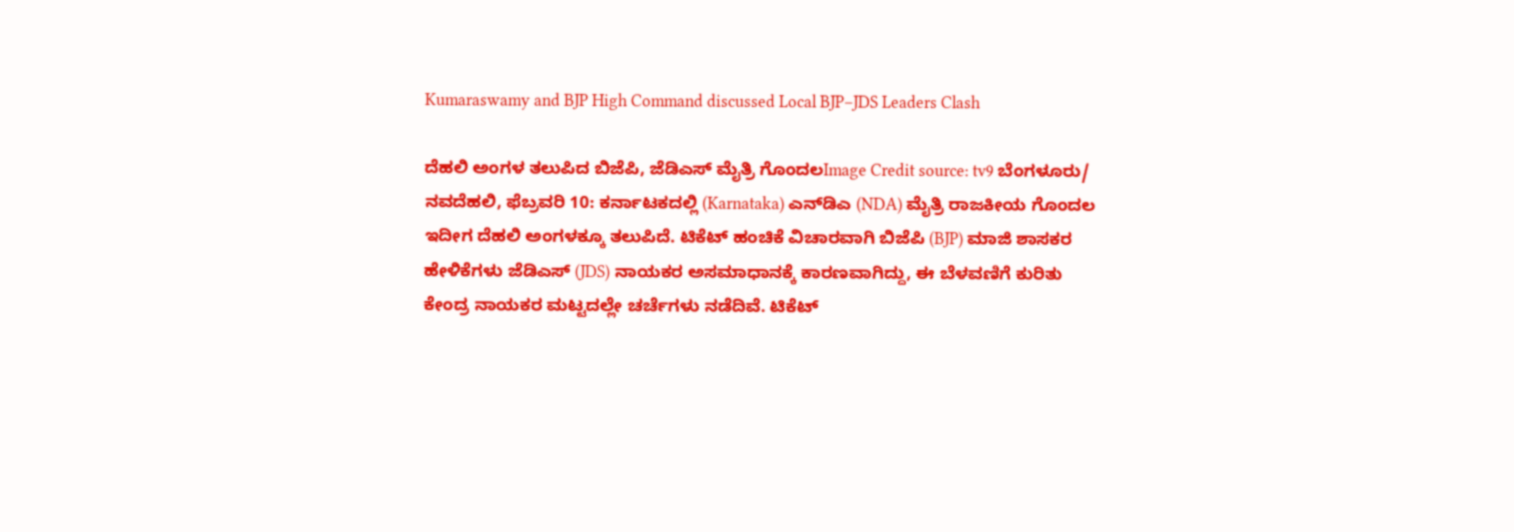Kumaraswamy and BJP High Command discussed Local BJP–JDS Leaders Clash

ದೆಹಲಿ ಅಂಗಳ ತಲುಪಿದ ಬಿಜೆಪಿ, ಜೆಡಿಎಸ್ ಮೈತ್ರಿ ಗೊಂದಲImage Credit source: tv9 ಬೆಂಗಳೂರು/ ನವದೆಹಲಿ, ಫೆಬ್ರವರಿ 10: ಕರ್ನಾಟಕದಲ್ಲಿ (Karnataka) ಎನ್‌ಡಿಎ (NDA) ಮೈತ್ರಿ ರಾಜಕೀಯ ಗೊಂದಲ ಇದೀಗ ದೆಹಲಿ ಅಂಗಳಕ್ಕೂ ತಲುಪಿದೆ. ಟಿಕೆಟ್ ಹಂಚಿಕೆ ವಿಚಾರವಾಗಿ ಬಿಜೆಪಿ (BJP) ಮಾಜಿ ಶಾಸಕರ ಹೇಳಿಕೆಗಳು ಜೆಡಿಎಸ್ (JDS) ನಾಯಕರ ಅಸಮಾಧಾನಕ್ಕೆ ಕಾರಣವಾಗಿದ್ದು, ಈ ಬೆಳವಣಿಗೆ ಕುರಿತು ಕೇಂದ್ರ ನಾಯಕರ ಮಟ್ಟದಲ್ಲೇ ಚರ್ಚೆಗಳು ನಡೆದಿವೆ. ಟಿಕೆಟ್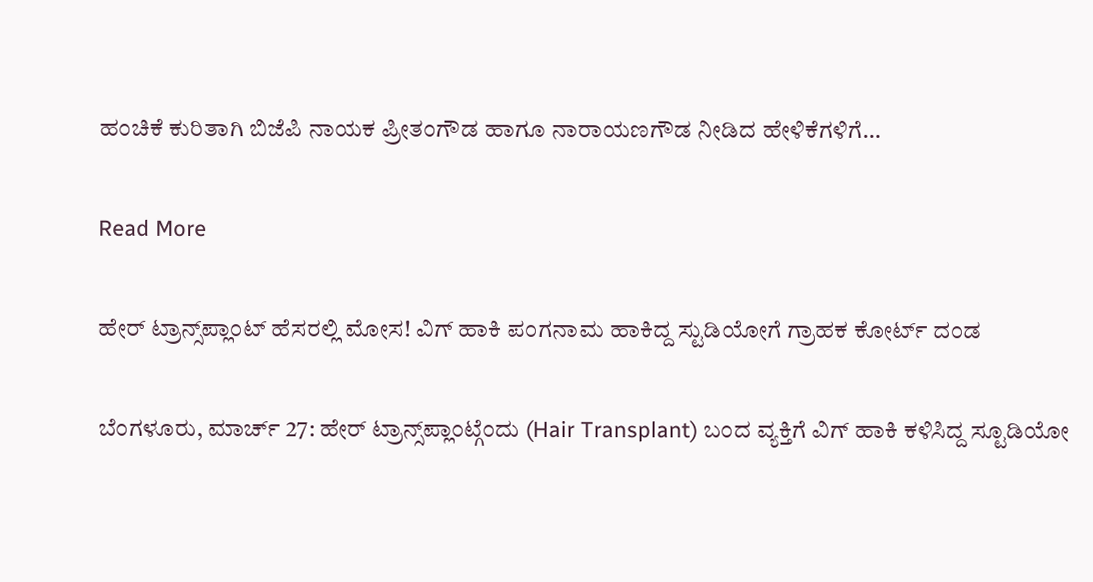ಹಂಚಿಕೆ ಕುರಿತಾಗಿ ಬಿಜೆಪಿ ನಾಯಕ ಪ್ರೀತಂಗೌಡ ಹಾಗೂ ನಾರಾಯಣಗೌಡ ನೀಡಿದ ಹೇಳಿಕೆಗಳಿಗೆ…

Read More

ಹೇರ್ ಟ್ರಾನ್ಸ್‌ಪ್ಲಾಂಟ್ ಹೆಸರಲ್ಲಿ ಮೋಸ! ವಿಗ್ ಹಾಕಿ ಪಂಗನಾಮ ಹಾಕಿದ್ದ ಸ್ಟುಡಿಯೋಗೆ ಗ್ರಾಹಕ ಕೋರ್ಟ್ ದಂಡ

ಬೆಂಗಳೂರು, ಮಾರ್ಚ್ 27: ಹೇರ್ ಟ್ರಾನ್ಸ್‌ಪ್ಲಾಂಟ್ಗೆಂದು (Hair Transplant) ಬಂದ ವ್ಯಕ್ತಿಗೆ ವಿಗ್ ಹಾಕಿ ಕಳಿಸಿದ್ದ ಸ್ಟೂಡಿಯೋ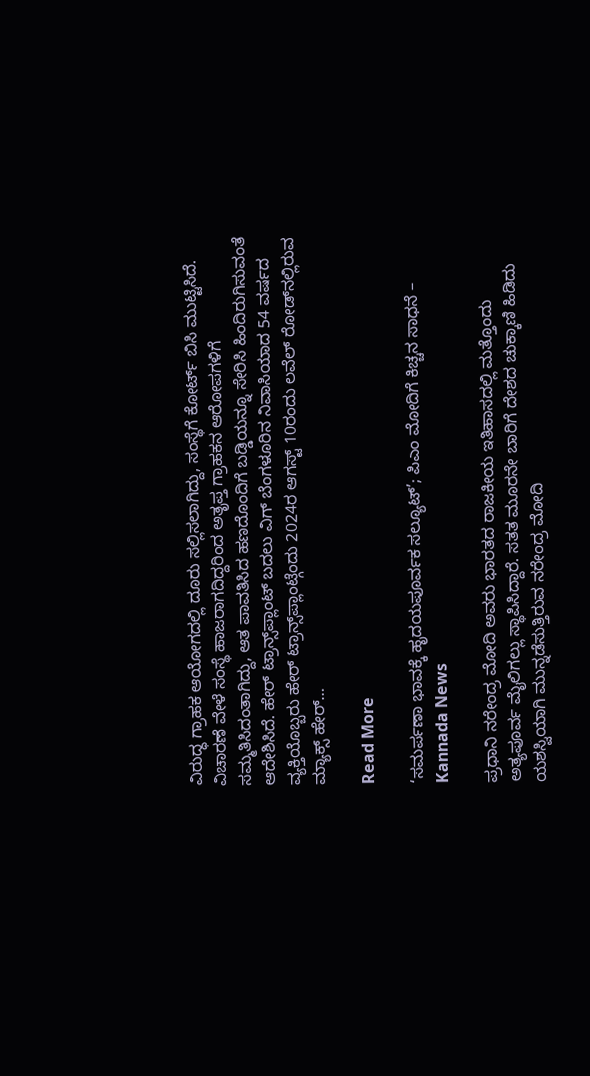ವಿರುದ್ಧ ಗ್ರಾಹಕ ಆಯೋಗದಲ್ಲಿ ದೂರು ಸಲ್ಲಿಸಲಾಗಿದ್ದು, ಸಂಸ್ಥೆಗೆ ಕೋರ್ಟ್ ಬಿಸಿ ಮುಟ್ಟಿಸಿದೆ. ವಿಚಾರಣೆ ವೇಳೆ ಸಂಸ್ಥೆ ಹಾಜರಾಗದಿದ್ದರಿಂದ ಅತೃಪ್ತ ಗ್ರಾಹಕನ ಆರೋಪಗಳಿಗೆ ಸಮ್ಮತಿಸಿದಂತಾಗಿದ್ದು, ಆತ ಪಾವತಿಸಿದ ಹಣದೊಂದಿಗೆ ಬಡ್ಡಿಯನ್ನೂ ಸೇರಿಸಿ ಹಿಂದಿರುಗಿಸುವಂತೆ ಆದೇಶಿಸಿದೆ. ಹೇರ್ ಟ್ರಾನ್ಸ್‌ಪ್ಲಾಂಟ್ ಬದಲು ವಿಗ್ ಬೆಂಗಳೂರಿನ ನಿವಾಸಿಯಾದ 54 ವರ್ಷದ ವ್ಯಕ್ತಿಯೊಬ್ಬರು ಹೇರ್ ಟ್ರಾನ್ಸ್‌ಪ್ಲಾಂಟ್ಗೆಂದು 2024ರ ಆಗಸ್ಟ್ 10ರಂದು ಲವೆಲ್ ರೋಡ್‌ನಲ್ಲಿರುವ ಮ್ಯಾಕ್ಸ್ ಹೇರ್…

Read More

‘ಸಮರ್ಪಣಾ ಭಾವಕ್ಕೆ ಹೃದಯಪೂರ್ವಕ ಸಲ್ಯೂಟ್’; ಪಿಎಂ ಮೋದಿಗೆ ಕಿಚ್ಚನ ಸಾಧನೆ – Kannada News

ಪ್ರಧಾನಿ ನರೇಂದ್ರ ಮೋದಿ ಅವರು ಭಾರತದ ರಾಜಕೀಯ ಇತಿಹಾಸದಲ್ಲಿ ಮತ್ತೊಂದು ಅತ್ಯಪೂರ್ವ ಮೈಲಿಗಲ್ಲು ಸ್ಥಾಪಿಸಿದ್ದಾರೆ. ಸತತ ಮೂರನೇ ಬಾರಿಗೆ ದೇಶದ ಚುಕ್ಕಾಣಿ ಹಿಡಿದು ಯಶಸ್ವಿಯಾಗಿ ಮುನ್ನಡೆಸುತ್ತಿರುವ ನರೇಂದ್ರ ಮೋದಿ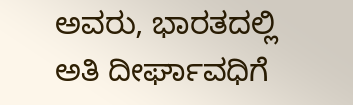ಅವರು, ಭಾರತದಲ್ಲಿ ಅತಿ ದೀರ್ಘಾವಧಿಗೆ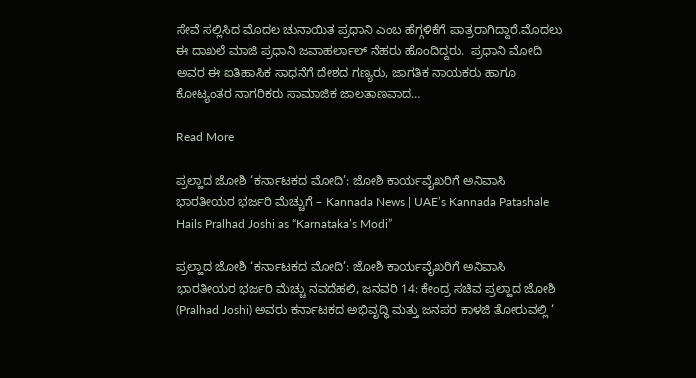ಸೇವೆ ಸಲ್ಲಿಸಿದ ಮೊದಲ ಚುನಾಯಿತ ಪ್ರಧಾನಿ ಎಂಬ ಹೆಗ್ಗಳಿಕೆಗೆ ಪಾತ್ರರಾಗಿದ್ದಾರೆ.ಮೊದಲು ಈ ದಾಖಲೆ ಮಾಜಿ ಪ್ರಧಾನಿ ಜವಾಹರ್ಲಾಲ್ ನೆಹರು ಹೊಂದಿದ್ದರು.  ಪ್ರಧಾನಿ ಮೋದಿ ಅವರ ಈ ಐತಿಹಾಸಿಕ ಸಾಧನೆಗೆ ದೇಶದ ಗಣ್ಯರು, ಜಾಗತಿಕ ನಾಯಕರು ಹಾಗೂ ಕೋಟ್ಯಂತರ ನಾಗರಿಕರು ಸಾಮಾಜಿಕ ಜಾಲತಾಣವಾದ…

Read More

ಪ್ರಲ್ಹಾದ ಜೋಶಿ ‘ಕರ್ನಾಟಕದ ಮೋದಿ’: ಜೋಶಿ ಕಾರ್ಯವೈಖರಿಗೆ ಅನಿವಾಸಿ ಭಾರತೀಯರ ಭರ್ಜರಿ ಮೆಚ್ಚುಗೆ – Kannada News | UAE’s Kannada Patashale Hails Pralhad Joshi as “Karnataka’s Modi”

ಪ್ರಲ್ಹಾದ ಜೋಶಿ ‘ಕರ್ನಾಟಕದ ಮೋದಿ’: ಜೋಶಿ ಕಾರ್ಯವೈಖರಿಗೆ ಅನಿವಾಸಿ ಭಾರತೀಯರ ಭರ್ಜರಿ ಮೆಚ್ಚು ನವದೆಹಲಿ, ಜನವರಿ 14: ಕೇಂದ್ರ ಸಚಿವ ಪ್ರಲ್ಹಾದ ಜೋಶಿ (Pralhad Joshi) ಅವರು ಕರ್ನಾಟಕದ ಅಭಿವೃದ್ಧಿ ಮತ್ತು ಜನಪರ ಕಾಳಜಿ ತೋರುವಲ್ಲಿ ‘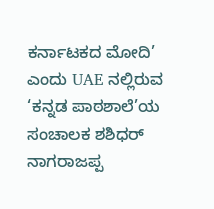ಕರ್ನಾಟಕದ ಮೋದಿ’ ಎಂದು UAE ನಲ್ಲಿರುವ ‘ಕನ್ನಡ ಪಾಠಶಾಲೆ’ಯ ಸಂಚಾಲಕ ಶಶಿಧರ್ ನಾಗರಾಜಪ್ಪ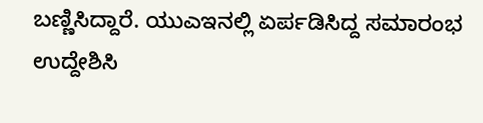ಬಣ್ಣಿಸಿದ್ದಾರೆ. ಯುಎಇನಲ್ಲಿ ಏರ್ಪಡಿಸಿದ್ದ ಸಮಾರಂಭ ಉದ್ದೇಶಿಸಿ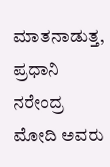ಮಾತನಾಡುತ್ತ, ಪ್ರಧಾನಿ ನರೇಂದ್ರ ಮೋದಿ ಅವರು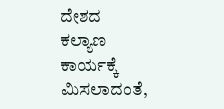ದೇಶದ ಕಲ್ಯಾಣ ಕಾರ್ಯಕ್ಕೆ ಮಿಸಲಾದಂತೆ,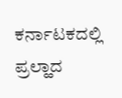ಕರ್ನಾಟಕದಲ್ಲಿ ಪ್ರಲ್ಹಾದ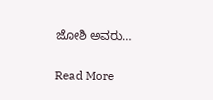ಜೋಶಿ ಅವರು…

Read More